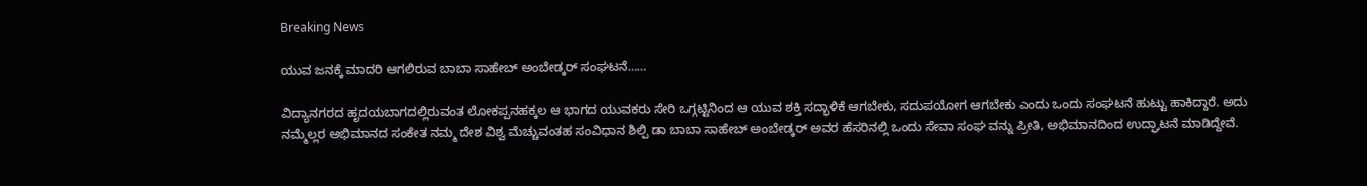Breaking News

ಯುವ ಜನಕ್ಕೆ ಮಾದರಿ ಆಗಲಿರುವ ಬಾಬಾ ಸಾಹೇಬ್ ಅಂಬೇಡ್ಕರ್ ಸಂಘಟನೆ……

ವಿದ್ಯಾನಗರದ ಹೃದಯಬಾಗದಲ್ಲಿರುವಂತ ಲೋಕಪ್ಪನಹಕ್ಕಲ ಆ ಭಾಗದ ಯುವಕರು ಸೇರಿ ಒಗ್ಗಟ್ಟಿನಿಂದ ಆ ಯುವ ಶಕ್ತಿ ಸದ್ಭಾಳಿಕೆ ಆಗಬೇಕು, ಸದುಪಯೋಗ ಆಗಬೇಕು ಎಂದು ಒಂದು ಸಂಘಟನೆ ಹುಟ್ಟು ಹಾಕಿದ್ದಾರೆ. ಅದು ನಮ್ಮೆಲ್ಲರ ಅಭಿಮಾನದ ಸಂಕೇತ ನಮ್ಮ ದೇಶ ವಿಶ್ವ ಮೆಚ್ಚುವಂತಹ ಸಂವಿಧಾನ ಶಿಲ್ಪಿ ಡಾ ಬಾಬಾ ಸಾಹೇಬ್ ಅಂಬೇಡ್ಕರ್ ಅವರ ಹೆಸರಿನಲ್ಲಿ ಒಂದು ಸೇವಾ ಸಂಘ ವನ್ನು ಪ್ರೀತಿ, ಅಭಿಮಾನದಿಂದ ಉದ್ಘಾಟನೆ ಮಾಡಿದ್ದೇವೆ.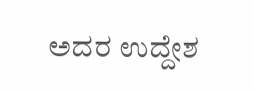ಅದರ ಉದ್ದೇಶ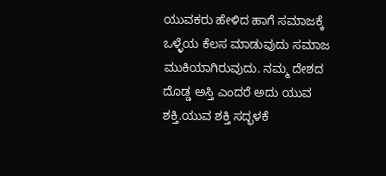ಯುವಕರು ಹೇಳಿದ ಹಾಗೆ ಸಮಾಜಕ್ಕೆ ಒಳ್ಳೆಯ ಕೆಲಸ ಮಾಡುವುದು ಸಮಾಜ ಮುಕಿಯಾಗಿರುವುದು. ನಮ್ಮ ದೇಶದ ದೊಡ್ಡ ಅಸ್ತಿ ಎಂದರೆ ಅದು ಯುವ ಶಕ್ತಿ.ಯುವ ಶಕ್ತಿ ಸದ್ಭಳಕೆ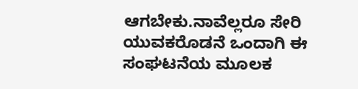ಆಗಬೇಕು.ನಾವೆಲ್ಲರೂ ಸೇರಿ ಯುವಕರೊಡನೆ ಒಂದಾಗಿ ಈ ಸಂಘಟನೆಯ ಮೂಲಕ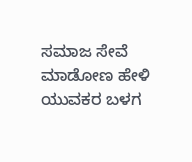ಸಮಾಜ ಸೇವೆ ಮಾಡೋಣ ಹೇಳಿ ಯುವಕರ ಬಳಗ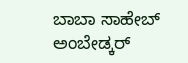ಬಾಬಾ ಸಾಹೇಬ್ ಅಂಬೇಡ್ಕರ್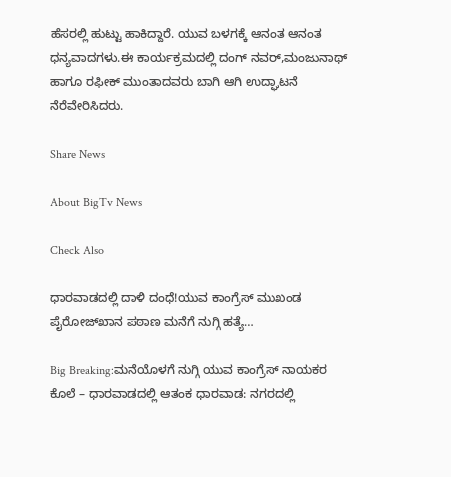ಹೆಸರಲ್ಲಿ ಹುಟ್ಟು ಹಾಕಿದ್ದಾರೆ. ಯುವ ಬಳಗಕ್ಕೆ ಆನಂತ ಆನಂತ ಧನ್ಯವಾದಗಳು.ಈ ಕಾರ್ಯಕ್ರಮದಲ್ಲಿ ದಂಗ್ ನವರ್,ಮಂಜುನಾಥ್ ಹಾಗೂ ರಫೀಕ್ ಮುಂತಾದವರು ಬಾಗಿ ಆಗಿ ಉದ್ಘಾಟನೆ ನೆರೆವೇರಿಸಿದರು.

Share News

About BigTv News

Check Also

ಧಾರವಾಡದಲ್ಲಿ ದಾಳಿ ದಂಧೆ!ಯುವ ಕಾಂಗ್ರೆಸ್ ಮುಖಂಡ ಪೈರೋಜ್‌ಖಾನ ಪಠಾಣ ಮನೆಗೆ ನುಗ್ಗಿ ಹತ್ಯೆ…

Big Breaking:ಮನೆಯೊಳಗೆ ನುಗ್ಗಿ ಯುವ ಕಾಂಗ್ರೆಸ್ ನಾಯಕರ ಕೊಲೆ – ಧಾರವಾಡದಲ್ಲಿ ಆತಂಕ ಧಾರವಾಡ: ನಗರದಲ್ಲಿ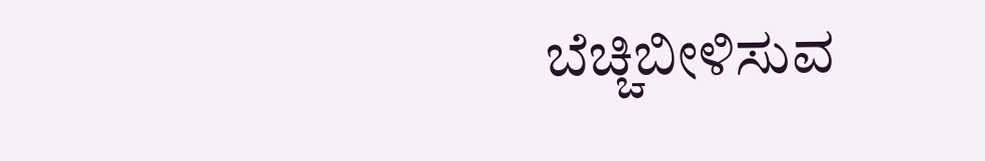ಬೆಚ್ಚಿಬೀಳಿಸುವ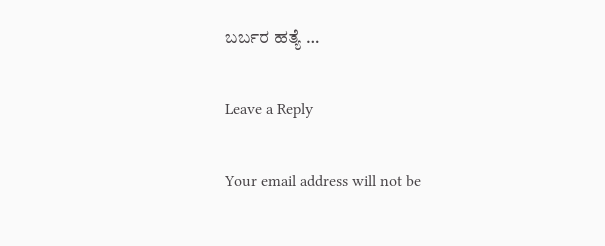ಬರ್ಬರ ಹತ್ಯೆ …

Leave a Reply

Your email address will not be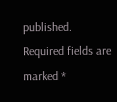published. Required fields are marked *